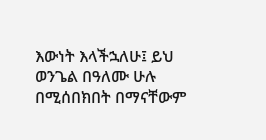እውነት እላችኋለሁ፤ ይህ ወንጌል በዓለሙ ሁሉ በሚሰበክበት በማናቸውም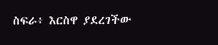ስፍራ፥ እርስዋ ያደረገችው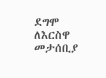ደግሞ ለእርስዋ መታሰቢያ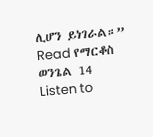ሊሆን ይነገራል።”
Read የማርቆስ ወንጌል 14
Listen to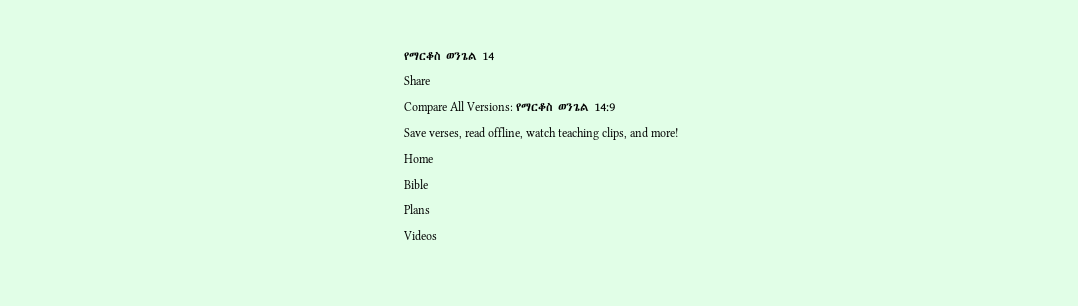የማርቆስ ወንጌል 14
Share
Compare All Versions: የማርቆስ ወንጌል 14:9
Save verses, read offline, watch teaching clips, and more!
Home
Bible
Plans
Videos